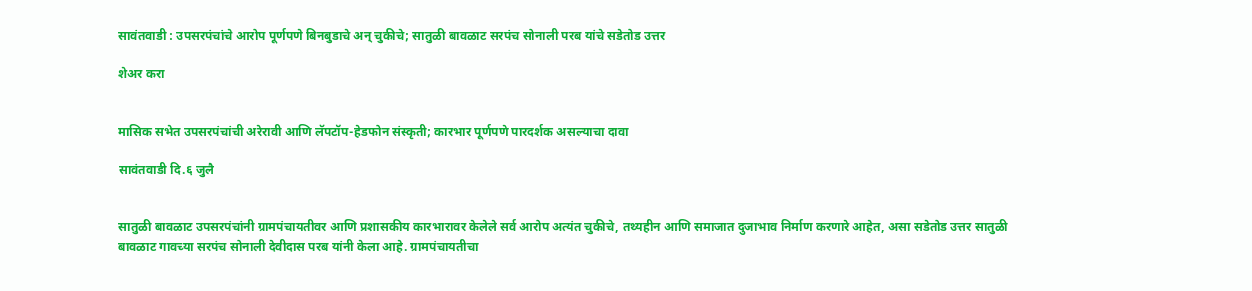सावंतवाडी : उपसरपंचांचे आरोप पूर्णपणे बिनबुडाचे अन् चुकीचे; सातुळी बावळाट सरपंच सोनाली परब यांचे सडेतोड उत्तर

शेअर करा


मासिक सभेत उपसरपंचांची अरेरावी आणि लॅपटॉप-हेडफोन संस्कृती; कारभार पूर्णपणे पारदर्शक असल्याचा दावा

सावंतवाडी दि.६ जुलै


सातुळी बावळाट उपसरपंचांनी ग्रामपंचायतीवर आणि प्रशासकीय कारभारावर केलेले सर्व आरोप अत्यंत चुकीचे, तथ्यहीन आणि समाजात दुजाभाव निर्माण करणारे आहेत, असा सडेतोड उत्तर सातुळी बावळाट गावच्या सरपंच सोनाली देवीदास परब यांनी केला आहे. ग्रामपंचायतीचा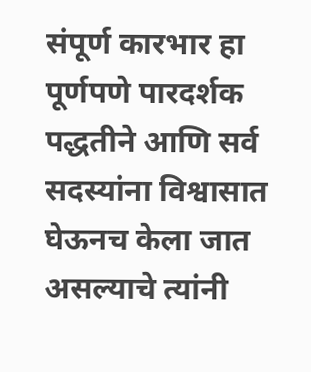संपूर्ण कारभार हा पूर्णपणे पारदर्शक पद्धतीने आणि सर्व सदस्यांना विश्वासात घेऊनच केला जात असल्याचे त्यांनी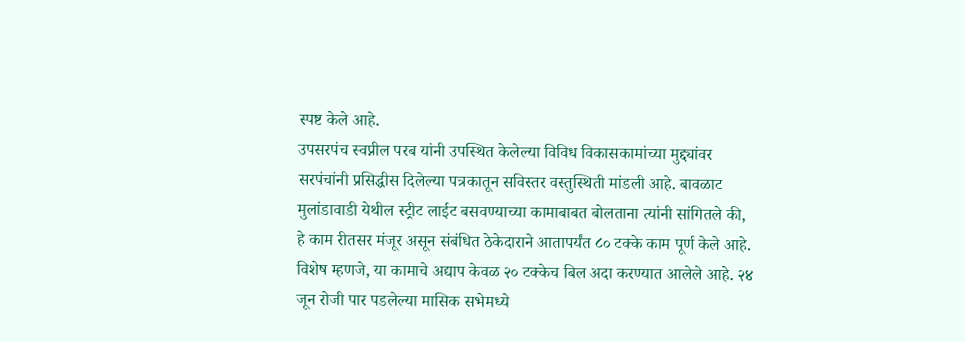स्पष्ट केले आहे.
उपसरपंच स्वप्नील परब यांनी उपस्थित केलेल्या विविध विकासकामांच्या मुद्द्यांवर सरपंचांनी प्रसिद्धीस दिलेल्या पत्रकातून सविस्तर वस्तुस्थिती मांडली आहे. बावळाट मुलांडावाडी येथील स्ट्रीट लाईट बसवण्याच्या कामाबाबत बोलताना त्यांनी सांगितले की, हे काम रीतसर मंजूर असून संबंधित ठेकेदाराने आतापर्यंत ८० टक्के काम पूर्ण केले आहे. विशेष म्हणजे, या कामाचे अद्याप केवळ २० टक्केच बिल अदा करण्यात आलेले आहे. २४ जून रोजी पार पडलेल्या मासिक सभेमध्ये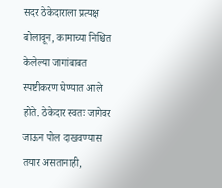सदर ठेकेदाराला प्रत्यक्ष बोलावून, कामाच्या निश्चित केलेल्या जागांबाबत स्पष्टीकरण घेण्यात आले होते. ठेकेदार स्वतः जागेवर जाऊन पोल दाखवण्यास तयार असतानाही,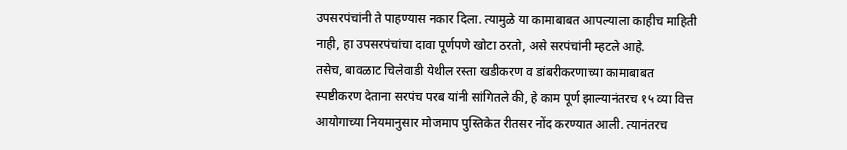उपसरपंचांनी ते पाहण्यास नकार दिला. त्यामुळे या कामाबाबत आपल्याला काहीच माहिती नाही, हा उपसरपंचांचा दावा पूर्णपणे खोटा ठरतो, असे सरपंचांनी म्हटले आहे.
तसेच, बावळाट चिलेवाडी येथील रस्ता खडीकरण व डांबरीकरणाच्या कामाबाबत स्पष्टीकरण देताना सरपंच परब यांनी सांगितले की, हे काम पूर्ण झाल्यानंतरच १५ व्या वित्त आयोगाच्या नियमानुसार मोजमाप पुस्तिकेत रीतसर नोंद करण्यात आली. त्यानंतरच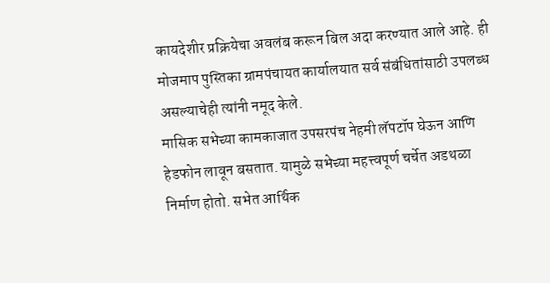कायदेशीर प्रक्रियेचा अवलंब करून बिल अदा करण्यात आले आहे. ही मोजमाप पुस्तिका ग्रामपंचायत कार्यालयात सर्व संबंधितांसाठी उपलब्ध असल्याचेही त्यांनी नमूद केले.
मासिक सभेच्या कामकाजात उपसरपंच नेहमी लॅपटॉप घेऊन आणि हेडफोन लावून बसतात. यामुळे सभेच्या महत्त्वपूर्ण चर्चेत अडथळा निर्माण होतो. सभेत आर्थिक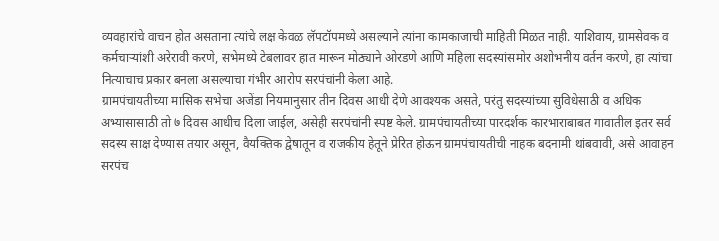व्यवहारांचे वाचन होत असताना त्यांचे लक्ष केवळ लॅपटॉपमध्ये असल्याने त्यांना कामकाजाची माहिती मिळत नाही. याशिवाय, ग्रामसेवक व कर्मचाऱ्यांशी अरेरावी करणे, सभेमध्ये टेबलावर हात मारून मोठ्याने ओरडणे आणि महिला सदस्यांसमोर अशोभनीय वर्तन करणे, हा त्यांचा नित्याचाच प्रकार बनला असल्याचा गंभीर आरोप सरपंचांनी केला आहे.
ग्रामपंचायतीच्या मासिक सभेचा अजेंडा नियमानुसार तीन दिवस आधी देणे आवश्यक असते, परंतु सदस्यांच्या सुविधेसाठी व अधिक अभ्यासासाठी तो ७ दिवस आधीच दिला जाईल, असेही सरपंचांनी स्पष्ट केले. ग्रामपंचायतीच्या पारदर्शक कारभाराबाबत गावातील इतर सर्व सदस्य साक्ष देण्यास तयार असून, वैयक्तिक द्वेषातून व राजकीय हेतूने प्रेरित होऊन ग्रामपंचायतीची नाहक बदनामी थांबवावी, असे आवाहन सरपंच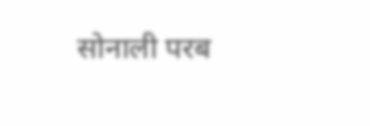सोनाली परब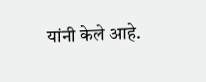यांनी केले आहे.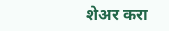शेअर करा